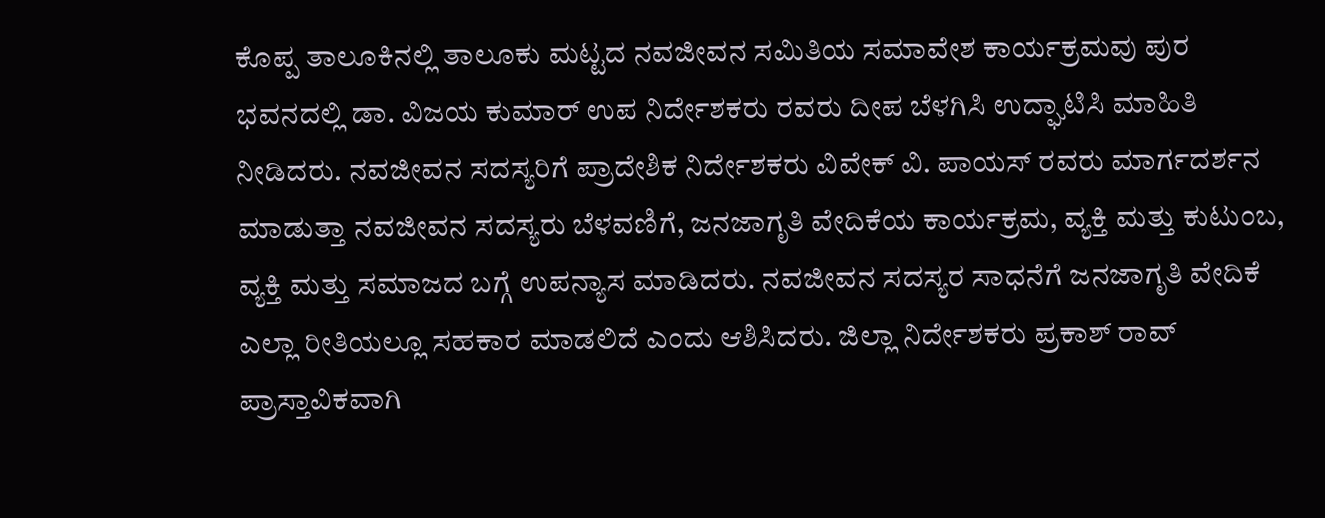ಕೊಪ್ಪ ತಾಲೂಕಿನಲ್ಲಿ ತಾಲೂಕು ಮಟ್ಟದ ನವಜೀವನ ಸಮಿತಿಯ ಸಮಾವೇಶ ಕಾರ್ಯಕ್ರಮವು ಪುರ ಭವನದಲ್ಲಿ ಡಾ. ವಿಜಯ ಕುಮಾರ್ ಉಪ ನಿರ್ದೇಶಕರು ರವರು ದೀಪ ಬೆಳಗಿಸಿ ಉದ್ಘಾಟಿಸಿ ಮಾಹಿತಿ ನೀಡಿದರು. ನವಜೀವನ ಸದಸ್ಯರಿಗೆ ಪ್ರಾದೇಶಿಕ ನಿರ್ದೇಶಕರು ವಿವೇಕ್ ವಿ. ಪಾಯಸ್ ರವರು ಮಾರ್ಗದರ್ಶನ ಮಾಡುತ್ತಾ ನವಜೀವನ ಸದಸ್ಯರು ಬೆಳವಣಿಗೆ, ಜನಜಾಗೃತಿ ವೇದಿಕೆಯ ಕಾರ್ಯಕ್ರಮ, ವ್ಯಕ್ತಿ ಮತ್ತು ಕುಟುಂಬ, ವ್ಯಕ್ತಿ ಮತ್ತು ಸಮಾಜದ ಬಗ್ಗೆ ಉಪನ್ಯಾಸ ಮಾಡಿದರು. ನವಜೀವನ ಸದಸ್ಯರ ಸಾಧನೆಗೆ ಜನಜಾಗೃತಿ ವೇದಿಕೆ ಎಲ್ಲಾ ರೀತಿಯಲ್ಲೂ ಸಹಕಾರ ಮಾಡಲಿದೆ ಎಂದು ಆಶಿಸಿದರು. ಜಿಲ್ಲಾ ನಿರ್ದೇಶಕರು ಪ್ರಕಾಶ್ ರಾವ್ ಪ್ರಾಸ್ತಾವಿಕವಾಗಿ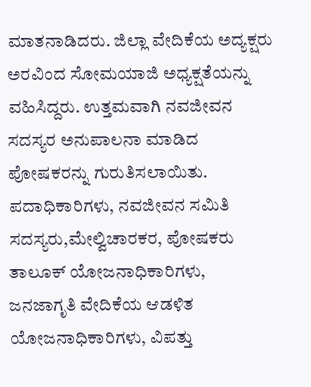ಮಾತನಾಡಿದರು. ಜಿಲ್ಲಾ ವೇದಿಕೆಯ ಅದ್ಯಕ್ಷರು ಅರವಿಂದ ಸೋಮಯಾಜಿ ಅಧ್ಯಕ್ಷತೆಯನ್ನು ವಹಿಸಿದ್ದರು. ಉತ್ತಮವಾಗಿ ನವಜೀವನ ಸದಸ್ಯರ ಅನುಪಾಲನಾ ಮಾಡಿದ ಪೋಷಕರನ್ನು ಗುರುತಿಸಲಾಯಿತು. ಪದಾಧಿಕಾರಿಗಳು, ನವಜೀವನ ಸಮಿತಿ ಸದಸ್ಯರು,ಮೇಲ್ವಿಚಾರಕರ, ಪೋಷಕರು ತಾಲೂಕ್ ಯೋಜನಾಧಿಕಾರಿಗಳು, ಜನಜಾಗೃತಿ ವೇದಿಕೆಯ ಆಡಳಿತ ಯೋಜನಾಧಿಕಾರಿಗಳು, ವಿಪತ್ತು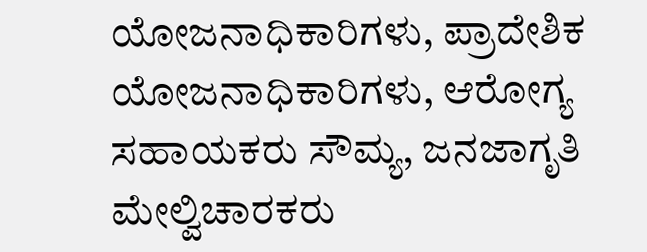ಯೋಜನಾಧಿಕಾರಿಗಳು, ಪ್ರಾದೇಶಿಕ ಯೋಜನಾಧಿಕಾರಿಗಳು, ಆರೋಗ್ಯ ಸಹಾಯಕರು ಸೌಮ್ಯ, ಜನಜಾಗೃತಿ ಮೇಲ್ವಿಚಾರಕರು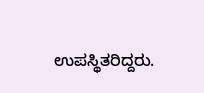ಉಪಸ್ಥಿತರಿದ್ದರು.